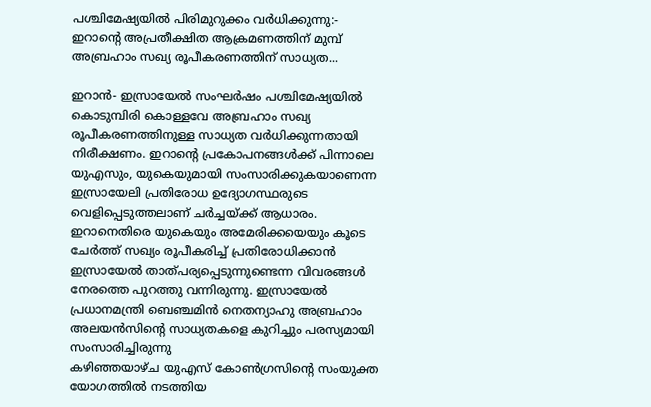പശ്ചിമേഷ്യയിൽ പിരിമുറുക്കം വർധിക്കുന്നു:- ഇറാന്റെ അപ്രതീക്ഷിത ആക്രമണത്തിന് മുമ്പ് അബ്രഹാം സഖ്യ രൂപീകരണത്തിന് സാധ്യത...

ഇറാൻ- ഇസ്രായേൽ സംഘർഷം പശ്ചിമേഷ്യയിൽ കൊടുമ്പിരി കൊള്ളവേ അബ്രഹാം സഖ്യ രൂപീകരണത്തിനുള്ള സാധ്യത വർധിക്കുന്നതായി നിരീക്ഷണം. ഇറാൻ്റെ പ്രകോപനങ്ങൾക്ക് പിന്നാലെ യുഎസും, യുകെയുമായി സംസാരിക്കുകയാണെന്ന ഇസ്രായേലി പ്രതിരോധ ഉദ്യോഗസ്ഥരുടെ വെളിപ്പെടുത്തലാണ് ചർച്ചയ്ക്ക് ആധാരം. ഇറാനെതിരെ യുകെയും അമേരിക്കയെയും കൂടെ ചേർത്ത് സഖ്യം രൂപീകരിച്ച് പ്രതിരോധിക്കാൻ ഇസ്രായേൽ താത്പര്യപ്പെടുന്നുണ്ടെന്ന വിവരങ്ങൾ നേരത്തെ പുറത്തു വന്നിരുന്നു. ഇസ്രായേൽ പ്രധാനമന്ത്രി ബെഞ്ചമിൻ നെതന്യാഹു അബ്രഹാം അലയൻസിൻ്റെ സാധ്യതകളെ കുറിച്ചും പരസ്യമായി സംസാരിച്ചിരുന്നു
കഴിഞ്ഞയാഴ്ച യുഎസ് കോൺഗ്രസിൻ്റെ സംയുക്ത യോഗത്തിൽ നടത്തിയ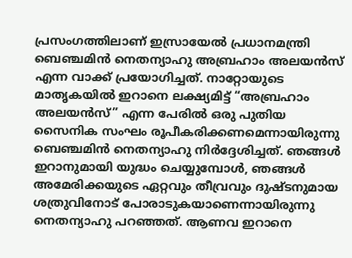പ്രസംഗത്തിലാണ് ഇസ്രായേൽ പ്രധാനമന്ത്രി ബെഞ്ചമിൻ നെതന്യാഹു അബ്രഹാം അലയൻസ് എന്ന വാക്ക് പ്രയോഗിച്ചത്. നാറ്റോയുടെ മാതൃകയിൽ ഇറാനെ ലക്ഷ്യമിട്ട് “അബ്രഹാം അലയൻസ്” എന്ന പേരിൽ ഒരു പുതിയ സൈനിക സംഘം രൂപീകരിക്കണമെന്നായിരുന്നു ബെഞ്ചമിൻ നെതന്യാഹു നിർദ്ദേശിച്ചത്. ഞങ്ങൾ ഇറാനുമായി യുദ്ധം ചെയ്യുമ്പോൾ, ഞങ്ങൾ അമേരിക്കയുടെ ഏറ്റവും തീവ്രവും ദുഷ്ടനുമായ ശത്രുവിനോട് പോരാടുകയാണെന്നായിരുന്നു നെതന്യാഹു പറഞ്ഞത്. ആണവ ഇറാനെ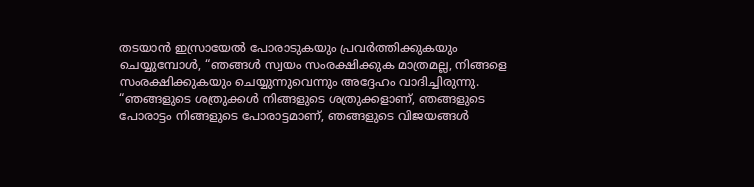തടയാൻ ഇസ്രായേൽ പോരാടുകയും പ്രവർത്തിക്കുകയും ചെയ്യുമ്പോൾ, “ഞങ്ങൾ സ്വയം സംരക്ഷിക്കുക മാത്രമല്ല, നിങ്ങളെ സംരക്ഷിക്കുകയും ചെയ്യുന്നുവെന്നും അദ്ദേഹം വാദിച്ചിരുന്നു.
“ഞങ്ങളുടെ ശത്രുക്കൾ നിങ്ങളുടെ ശത്രുക്കളാണ്, ഞങ്ങളുടെ പോരാട്ടം നിങ്ങളുടെ പോരാട്ടമാണ്, ഞങ്ങളുടെ വിജയങ്ങൾ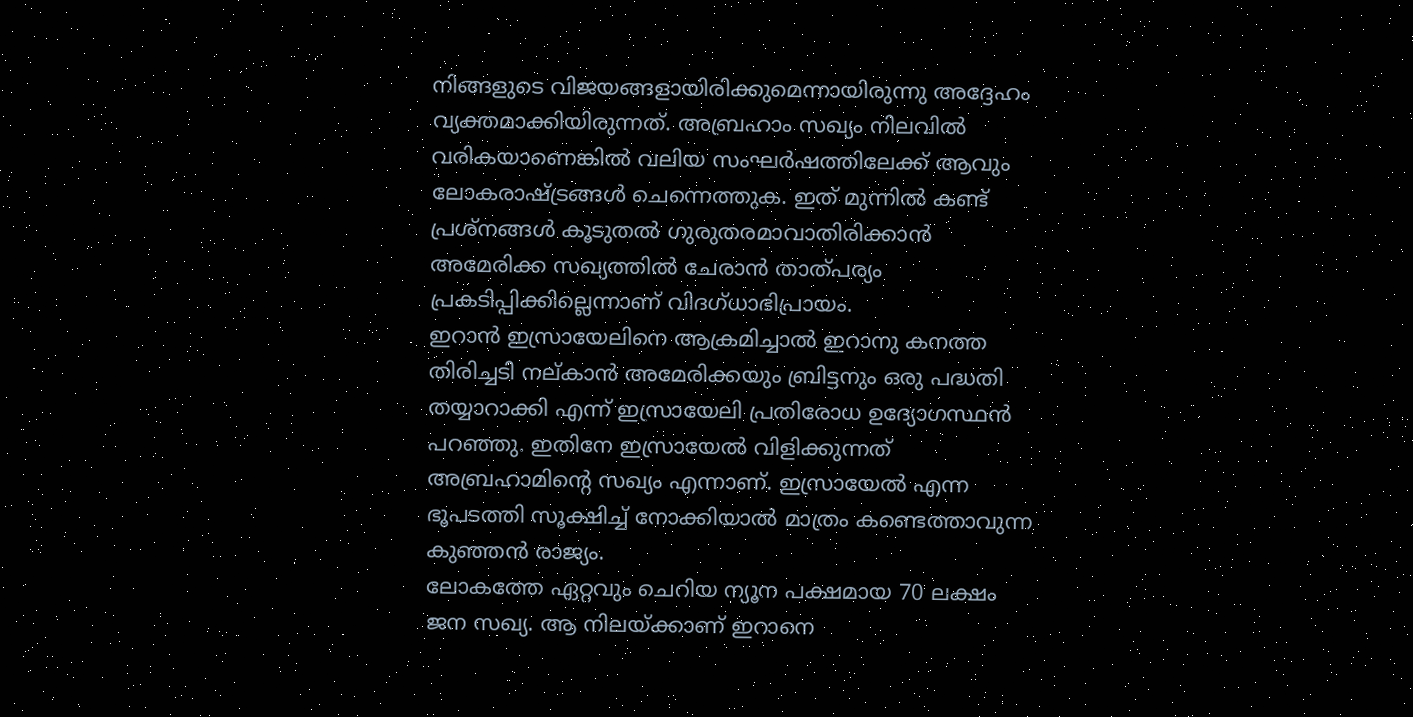നിങ്ങളുടെ വിജയങ്ങളായിരിക്കുമെന്നായിരുന്നു അദ്ദേഹം വ്യക്തമാക്കിയിരുന്നത്. അബ്രഹാം സഖ്യം നിലവിൽ വരികയാണെങ്കിൽ വലിയ സംഘർഷത്തിലേക്ക് ആവും ലോകരാഷ്ട്രങ്ങൾ ചെന്നെത്തുക. ഇത് മുന്നിൽ കണ്ട് പ്രശ്നങ്ങൾ കൂടുതൽ ഗുരുതരമാവാതിരിക്കാൻ അമേരിക്ക സഖ്യത്തിൽ ചേരാൻ താത്പര്യം പ്രകടിപ്പിക്കില്ലെന്നാണ് വിദഗ്ധാഭിപ്രായം.
ഇറാൻ ഇസ്രായേലിനെ ആക്രമിച്ചാൽ ഇറാനു കനത്ത തിരിച്ചടി നല്കാൻ അമേരിക്കയും ബ്രിട്ടനും ഒരു പദ്ധതി തയ്യാറാക്കി എന്ന് ഇസ്രായേലി പ്രതിരോധ ഉദ്യോഗസ്ഥൻ പറഞ്ഞു. ഇതിനേ ഇസ്രായേൽ വിളിക്കുന്നത് അബ്രഹാമിന്റെ സഖ്യം എന്നാണ്. ഇസ്രായേൽ എന്ന ഭൂപടത്തി സൂക്ഷിച്ച് നോക്കിയാൽ മാത്രം കണ്ടെത്താവുന്ന കുഞ്ഞൻ രാജ്യം.
ലോകത്തേ ഏറ്റവും ചെറിയ ന്യൂന പക്ഷമായ 70 ലക്ഷം ജന സഖ്യ. ആ നിലയ്ക്കാണ് ഇറാനെ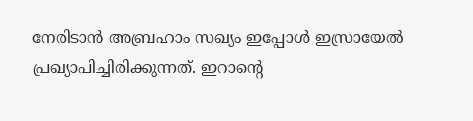നേരിടാൻ അബ്രഹാം സഖ്യം ഇപ്പോൾ ഇസ്രായേൽ പ്രഖ്യാപിച്ചിരിക്കുന്നത്. ഇറാൻ്റെ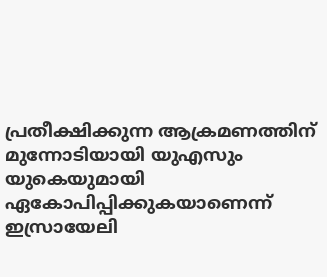പ്രതീക്ഷിക്കുന്ന ആക്രമണത്തിന് മുന്നോടിയായി യുഎസും യുകെയുമായി ഏകോപിപ്പിക്കുകയാണെന്ന് ഇസ്രായേലി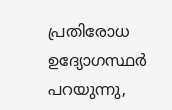പ്രതിരോധ ഉദ്യോഗസ്ഥർ പറയുന്നു,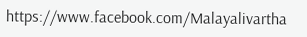https://www.facebook.com/Malayalivartha